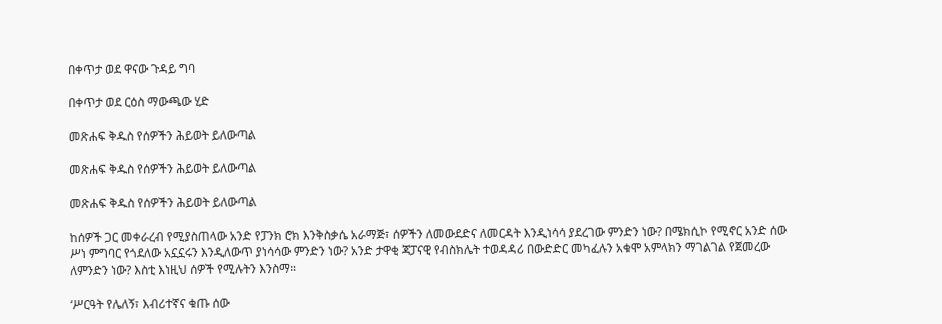በቀጥታ ወደ ዋናው ጉዳይ ግባ

በቀጥታ ወደ ርዕስ ማውጫው ሂድ

መጽሐፍ ቅዱስ የሰዎችን ሕይወት ይለውጣል

መጽሐፍ ቅዱስ የሰዎችን ሕይወት ይለውጣል

መጽሐፍ ቅዱስ የሰዎችን ሕይወት ይለውጣል

ከሰዎች ጋር መቀራረብ የሚያስጠላው አንድ የፓንክ ሮክ እንቅስቃሴ አራማጅ፣ ሰዎችን ለመውደድና ለመርዳት እንዲነሳሳ ያደረገው ምንድን ነው? በሜክሲኮ የሚኖር አንድ ሰው ሥነ ምግባር የጎደለው አኗኗሩን እንዲለውጥ ያነሳሳው ምንድን ነው? አንድ ታዋቂ ጃፓናዊ የብስክሌት ተወዳዳሪ በውድድር መካፈሉን አቁሞ አምላክን ማገልገል የጀመረው ለምንድን ነው? እስቲ እነዚህ ሰዎች የሚሉትን እንስማ።

‘ሥርዓት የሌለኝ፣ እብሪተኛና ቁጡ ሰው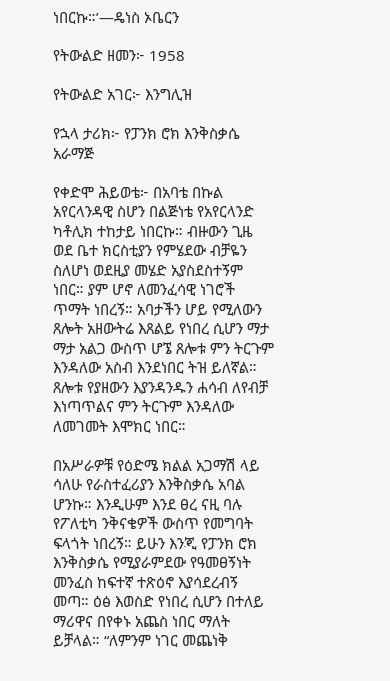ነበርኩ።’—ዴነስ ኦቤርን

የትውልድ ዘመን፦ 1958

የትውልድ አገር፦ እንግሊዝ

የኋላ ታሪክ፦ የፓንክ ሮክ እንቅስቃሴ አራማጅ

የቀድሞ ሕይወቴ፦ በአባቴ በኩል አየርላንዳዊ ስሆን በልጅነቴ የአየርላንድ ካቶሊክ ተከታይ ነበርኩ። ብዙውን ጊዜ ወደ ቤተ ክርስቲያን የምሄደው ብቻዬን ስለሆነ ወደዚያ መሄድ አያስደስተኝም ነበር። ያም ሆኖ ለመንፈሳዊ ነገሮች ጥማት ነበረኝ። አባታችን ሆይ የሚለውን ጸሎት አዘውትሬ እጸልይ የነበረ ሲሆን ማታ ማታ አልጋ ውስጥ ሆኜ ጸሎቱ ምን ትርጉም እንዳለው አስብ እንደነበር ትዝ ይለኛል። ጸሎቱ የያዘውን እያንዳንዱን ሐሳብ ለየብቻ እነጣጥልና ምን ትርጉም እንዳለው ለመገመት እሞክር ነበር።

በአሥራዎቹ የዕድሜ ክልል አጋማሽ ላይ ሳለሁ የራስተፈሪያን እንቅስቃሴ አባል ሆንኩ። እንዲሁም እንደ ፀረ ናዚ ባሉ የፖለቲካ ንቅናቄዎች ውስጥ የመግባት ፍላጎት ነበረኝ። ይሁን እንጂ የፓንክ ሮክ እንቅስቃሴ የሚያራምደው የዓመፀኝነት መንፈስ ከፍተኛ ተጽዕኖ እያሳደረብኝ መጣ። ዕፅ እወስድ የነበረ ሲሆን በተለይ ማሪዋና በየቀኑ አጨስ ነበር ማለት ይቻላል። “ለምንም ነገር መጨነቅ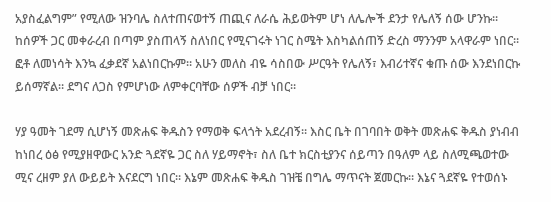አያስፈልግም” የሚለው ዝንባሌ ስለተጠናወተኝ ጠጪና ለራሴ ሕይወትም ሆነ ለሌሎች ደንታ የሌለኝ ሰው ሆንኩ። ከሰዎች ጋር መቀራረብ በጣም ያስጠላኝ ስለነበር የሚናገሩት ነገር ስሜት እስካልሰጠኝ ድረስ ማንንም አላዋራም ነበር። ፎቶ ለመነሳት እንኳ ፈቃደኛ አልነበርኩም። አሁን መለስ ብዬ ሳስበው ሥርዓት የሌለኝ፣ እብሪተኛና ቁጡ ሰው እንደነበርኩ ይሰማኛል። ደግና ለጋስ የምሆነው ለምቀርባቸው ሰዎች ብቻ ነበር።

ሃያ ዓመት ገደማ ሲሆነኝ መጽሐፍ ቅዱስን የማወቅ ፍላጎት አደረብኝ። እስር ቤት በገባበት ወቅት መጽሐፍ ቅዱስ ያነብብ ከነበረ ዕፅ የሚያዘዋውር አንድ ጓደኛዬ ጋር ስለ ሃይማኖት፣ ስለ ቤተ ክርስቲያንና ሰይጣን በዓለም ላይ ስለሚጫወተው ሚና ረዘም ያለ ውይይት እናደርግ ነበር። እኔም መጽሐፍ ቅዱስ ገዝቼ በግሌ ማጥናት ጀመርኩ። እኔና ጓደኛዬ የተወሰኑ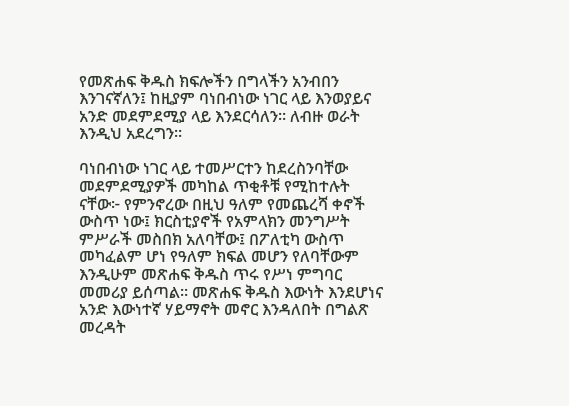የመጽሐፍ ቅዱስ ክፍሎችን በግላችን አንብበን እንገናኛለን፤ ከዚያም ባነበብነው ነገር ላይ እንወያይና አንድ መደምደሚያ ላይ እንደርሳለን። ለብዙ ወራት እንዲህ አደረግን።

ባነበብነው ነገር ላይ ተመሥርተን ከደረስንባቸው መደምደሚያዎች መካከል ጥቂቶቹ የሚከተሉት ናቸው፦ የምንኖረው በዚህ ዓለም የመጨረሻ ቀኖች ውስጥ ነው፤ ክርስቲያኖች የአምላክን መንግሥት ምሥራች መስበክ አለባቸው፤ በፖለቲካ ውስጥ መካፈልም ሆነ የዓለም ክፍል መሆን የለባቸውም እንዲሁም መጽሐፍ ቅዱስ ጥሩ የሥነ ምግባር መመሪያ ይሰጣል። መጽሐፍ ቅዱስ እውነት እንደሆነና አንድ እውነተኛ ሃይማኖት መኖር እንዳለበት በግልጽ መረዳት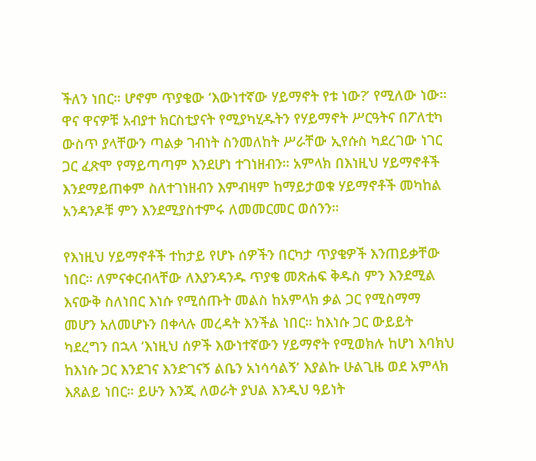ችለን ነበር። ሆኖም ጥያቄው ‘እውነተኛው ሃይማኖት የቱ ነው?’ የሚለው ነው። ዋና ዋናዎቹ አብያተ ክርስቲያናት የሚያካሂዱትን የሃይማኖት ሥርዓትና በፖለቲካ ውስጥ ያላቸውን ጣልቃ ገብነት ስንመለከት ሥራቸው ኢየሱስ ካደረገው ነገር ጋር ፈጽሞ የማይጣጣም እንደሆነ ተገነዘብን። አምላክ በእነዚህ ሃይማኖቶች እንደማይጠቀም ስለተገነዘብን እምብዛም ከማይታወቁ ሃይማኖቶች መካከል አንዳንዶቹ ምን እንደሚያስተምሩ ለመመርመር ወሰንን።

የእነዚህ ሃይማኖቶች ተከታይ የሆኑ ሰዎችን በርካታ ጥያቄዎች እንጠይቃቸው ነበር። ለምናቀርብላቸው ለእያንዳንዱ ጥያቄ መጽሐፍ ቅዱስ ምን እንደሚል እናውቅ ስለነበር እነሱ የሚሰጡት መልስ ከአምላክ ቃል ጋር የሚስማማ መሆን አለመሆኑን በቀላሉ መረዳት እንችል ነበር። ከእነሱ ጋር ውይይት ካደረግን በኋላ ‘እነዚህ ሰዎች እውነተኛውን ሃይማኖት የሚወክሉ ከሆነ እባክህ ከእነሱ ጋር እንደገና እንድገናኝ ልቤን አነሳሳልኝ’ እያልኩ ሁልጊዜ ወደ አምላክ እጸልይ ነበር። ይሁን እንጂ ለወራት ያህል እንዲህ ዓይነት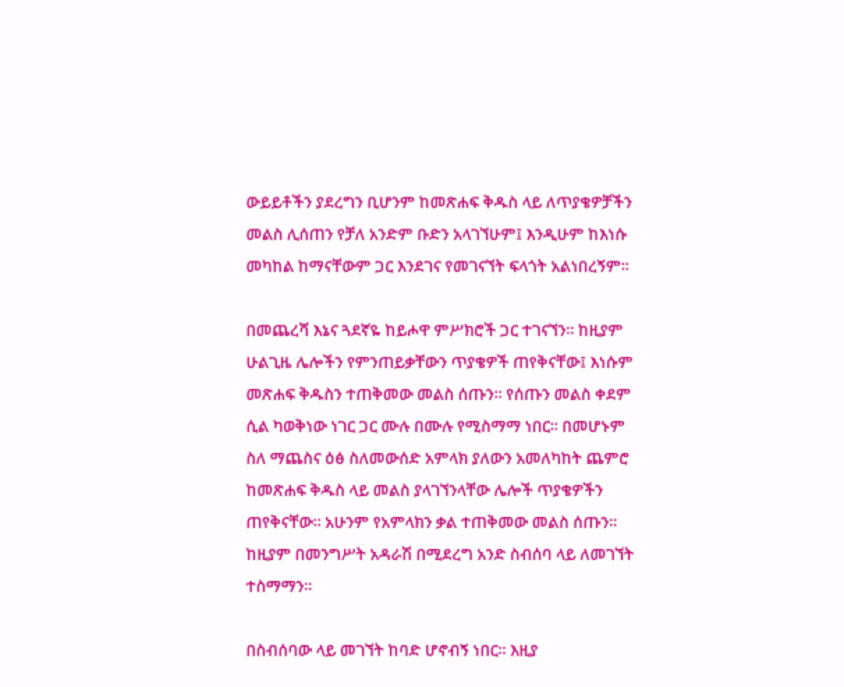ውይይቶችን ያደረግን ቢሆንም ከመጽሐፍ ቅዱስ ላይ ለጥያቄዎቻችን መልስ ሊሰጠን የቻለ አንድም ቡድን አላገኘሁም፤ እንዲሁም ከእነሱ መካከል ከማናቸውም ጋር እንደገና የመገናኘት ፍላጎት አልነበረኝም።

በመጨረሻ እኔና ጓደኛዬ ከይሖዋ ምሥክሮች ጋር ተገናኘን። ከዚያም ሁልጊዜ ሌሎችን የምንጠይቃቸውን ጥያቄዎች ጠየቅናቸው፤ እነሱም መጽሐፍ ቅዱስን ተጠቅመው መልስ ሰጡን። የሰጡን መልስ ቀደም ሲል ካወቅነው ነገር ጋር ሙሉ በሙሉ የሚስማማ ነበር። በመሆኑም ስለ ማጨስና ዕፅ ስለመውሰድ አምላክ ያለውን አመለካከት ጨምሮ ከመጽሐፍ ቅዱስ ላይ መልስ ያላገኘንላቸው ሌሎች ጥያቄዎችን ጠየቅናቸው። አሁንም የአምላክን ቃል ተጠቅመው መልስ ሰጡን። ከዚያም በመንግሥት አዳራሽ በሚደረግ አንድ ስብሰባ ላይ ለመገኘት ተስማማን።

በስብሰባው ላይ መገኘት ከባድ ሆኖብኝ ነበር። እዚያ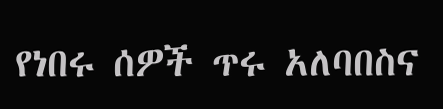የነበሩ ሰዎች ጥሩ አለባበስና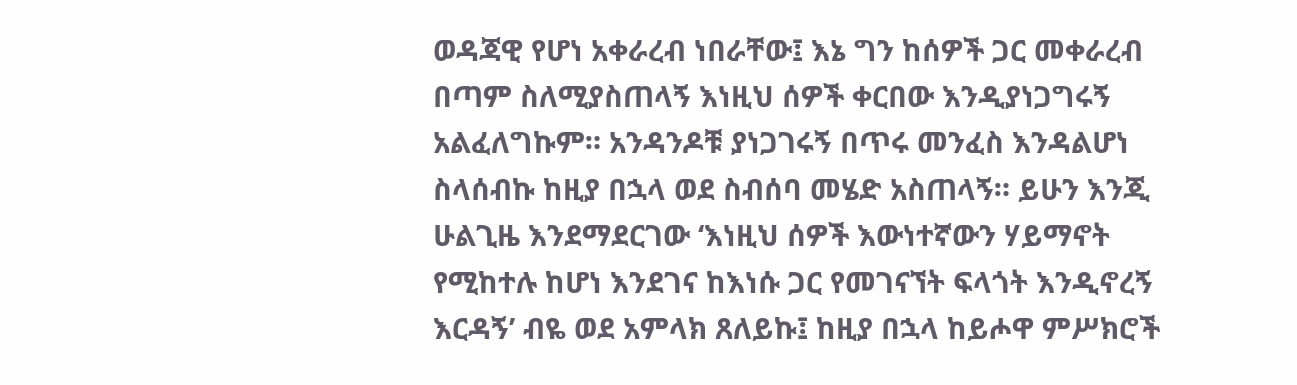ወዳጃዊ የሆነ አቀራረብ ነበራቸው፤ እኔ ግን ከሰዎች ጋር መቀራረብ በጣም ስለሚያስጠላኝ እነዚህ ሰዎች ቀርበው እንዲያነጋግሩኝ አልፈለግኩም። አንዳንዶቹ ያነጋገሩኝ በጥሩ መንፈስ እንዳልሆነ ስላሰብኩ ከዚያ በኋላ ወደ ስብሰባ መሄድ አስጠላኝ። ይሁን እንጂ ሁልጊዜ እንደማደርገው ‘እነዚህ ሰዎች እውነተኛውን ሃይማኖት የሚከተሉ ከሆነ እንደገና ከእነሱ ጋር የመገናኘት ፍላጎት እንዲኖረኝ እርዳኝ’ ብዬ ወደ አምላክ ጸለይኩ፤ ከዚያ በኋላ ከይሖዋ ምሥክሮች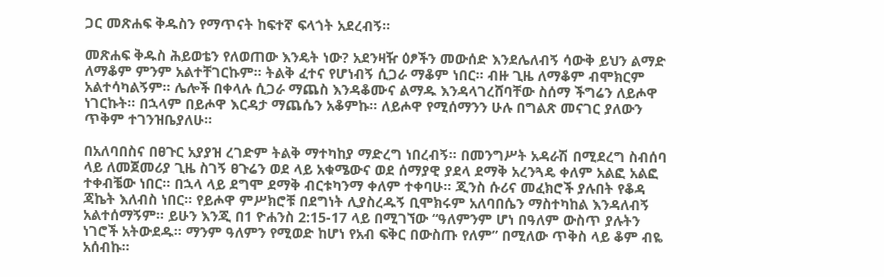ጋር መጽሐፍ ቅዱስን የማጥናት ከፍተኛ ፍላጎት አደረብኝ።

መጽሐፍ ቅዱስ ሕይወቴን የለወጠው እንዴት ነው? አደንዛዥ ዕፆችን መውሰድ እንደሌለብኝ ሳውቅ ይህን ልማድ ለማቆም ምንም አልተቸገርኩም። ትልቅ ፈተና የሆነብኝ ሲጋራ ማቆም ነበር። ብዙ ጊዜ ለማቆም ብሞክርም አልተሳካልኝም። ሌሎች በቀላሉ ሲጋራ ማጨስ እንዳቆሙና ልማዱ እንዳላገረሸባቸው ስሰማ ችግሬን ለይሖዋ ነገርኩት። በኋላም በይሖዋ እርዳታ ማጨሴን አቆምኩ። ለይሖዋ የሚሰማንን ሁሉ በግልጽ መናገር ያለውን ጥቅም ተገንዝቤያለሁ።

በአለባበስና በፀጉር አያያዝ ረገድም ትልቅ ማተካከያ ማድረግ ነበረብኝ። በመንግሥት አዳራሽ በሚደረግ ስብሰባ ላይ ለመጀመሪያ ጊዜ ስገኝ ፀጉሬን ወደ ላይ አቁሜውና ወደ ሰማያዊ ያደላ ደማቅ አረንጓዴ ቀለም አልፎ አልፎ ተቀብቼው ነበር። በኋላ ላይ ደግሞ ደማቅ ብርቱካንማ ቀለም ተቀባሁ። ጂንስ ሱሪና መፈክሮች ያሉበት የቆዳ ጃኬት እለብስ ነበር። የይሖዋ ምሥክሮቹ በደግነት ሊያስረዱኝ ቢሞክሩም አለባበሴን ማስተካከል እንዳለብኝ አልተሰማኝም። ይሁን እንጂ በ1 ዮሐንስ 2:15-17 ላይ በሚገኘው “ዓለምንም ሆነ በዓለም ውስጥ ያሉትን ነገሮች አትውደዱ። ማንም ዓለምን የሚወድ ከሆነ የአብ ፍቅር በውስጡ የለም” በሚለው ጥቅስ ላይ ቆም ብዬ አሰብኩ።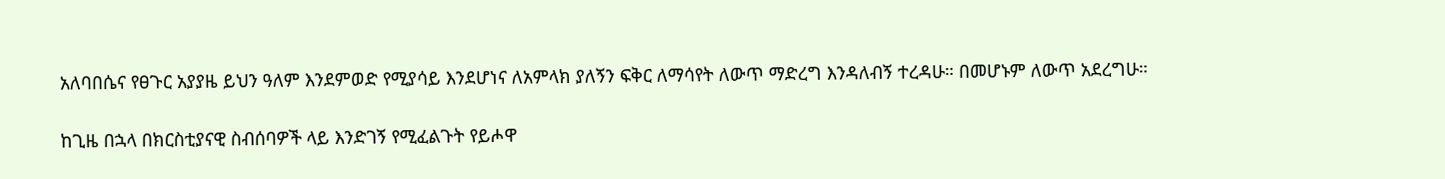አለባበሴና የፀጉር አያያዜ ይህን ዓለም እንደምወድ የሚያሳይ እንደሆነና ለአምላክ ያለኝን ፍቅር ለማሳየት ለውጥ ማድረግ እንዳለብኝ ተረዳሁ። በመሆኑም ለውጥ አደረግሁ።

ከጊዜ በኋላ በክርስቲያናዊ ስብሰባዎች ላይ እንድገኝ የሚፈልጉት የይሖዋ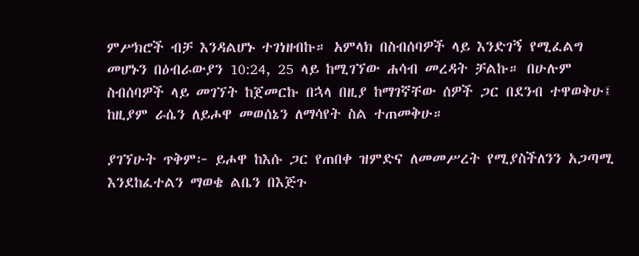ምሥክሮች ብቻ እንዳልሆኑ ተገነዘብኩ። አምላክ በስብሰባዎች ላይ እንድገኝ የሚፈልግ መሆኑን በዕብራውያን 10:24, 25 ላይ ከሚገኘው ሐሳብ መረዳት ቻልኩ። በሁሉም ስብሰባዎች ላይ መገኘት ከጀመርኩ በኋላ በዚያ ከማገኛቸው ሰዎች ጋር በደንብ ተዋወቅሁ፤ ከዚያም ራሴን ለይሖዋ መወሰኔን ለማሳየት ስል ተጠመቅሁ።

ያገኘሁት ጥቅም፦ ይሖዋ ከእሱ ጋር የጠበቀ ዝምድና ለመመሥረት የሚያስችለንን አጋጣሚ እንደከፈተልን ማወቄ ልቤን በእጅጉ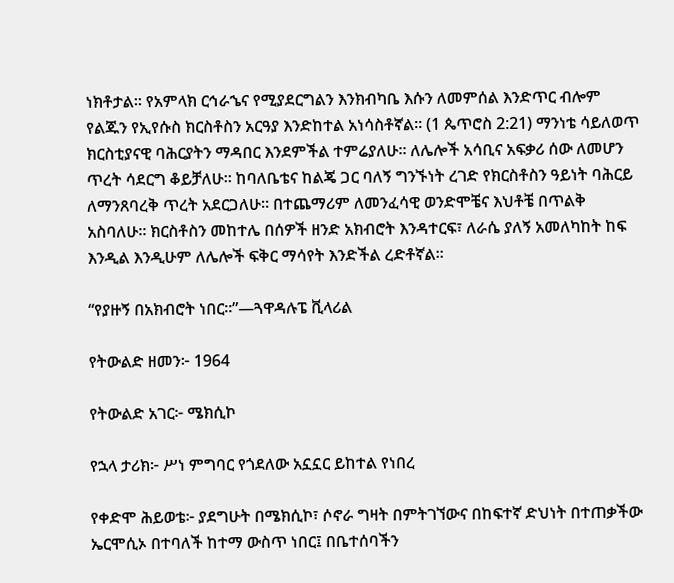ነክቶታል። የአምላክ ርኅራኄና የሚያደርግልን እንክብካቤ እሱን ለመምሰል እንድጥር ብሎም የልጁን የኢየሱስ ክርስቶስን አርዓያ እንድከተል አነሳስቶኛል። (1 ጴጥሮስ 2:21) ማንነቴ ሳይለወጥ ክርስቲያናዊ ባሕርያትን ማዳበር እንደምችል ተምሬያለሁ። ለሌሎች አሳቢና አፍቃሪ ሰው ለመሆን ጥረት ሳደርግ ቆይቻለሁ። ከባለቤቴና ከልጄ ጋር ባለኝ ግንኙነት ረገድ የክርስቶስን ዓይነት ባሕርይ ለማንጸባረቅ ጥረት አደርጋለሁ። በተጨማሪም ለመንፈሳዊ ወንድሞቼና እህቶቼ በጥልቅ አስባለሁ። ክርስቶስን መከተሌ በሰዎች ዘንድ አክብሮት እንዳተርፍ፣ ለራሴ ያለኝ አመለካከት ከፍ እንዲል እንዲሁም ለሌሎች ፍቅር ማሳየት እንድችል ረድቶኛል።

“የያዙኝ በአክብሮት ነበር።”—ጓዋዳሉፔ ቪላሪል

የትውልድ ዘመን፦ 1964

የትውልድ አገር፦ ሜክሲኮ

የኋላ ታሪክ፦ ሥነ ምግባር የጎደለው አኗኗር ይከተል የነበረ

የቀድሞ ሕይወቴ፦ ያደግሁት በሜክሲኮ፣ ሶኖራ ግዛት በምትገኘውና በከፍተኛ ድህነት በተጠቃችው ኤርሞሲኦ በተባለች ከተማ ውስጥ ነበር፤ በቤተሰባችን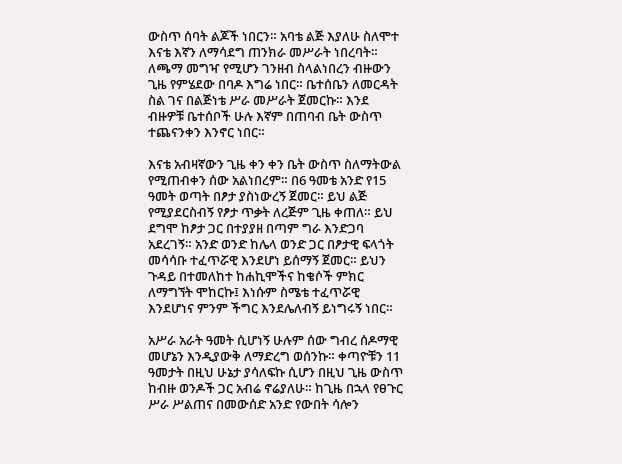ውስጥ ሰባት ልጆች ነበርን። አባቴ ልጅ እያለሁ ስለሞተ እናቴ እኛን ለማሳደግ ጠንክራ መሥራት ነበረባት። ለጫማ መግዣ የሚሆን ገንዘብ ስላልነበረን ብዙውን ጊዜ የምሄደው በባዶ እግሬ ነበር። ቤተሰቤን ለመርዳት ስል ገና በልጅነቴ ሥራ መሥራት ጀመርኩ። እንደ ብዙዎቹ ቤተሰቦች ሁሉ እኛም በጠባብ ቤት ውስጥ ተጨናንቀን እንኖር ነበር።

እናቴ አብዛኛውን ጊዜ ቀን ቀን ቤት ውስጥ ስለማትውል የሚጠብቀን ሰው አልነበረም። በ6 ዓመቴ አንድ የ15 ዓመት ወጣት በፆታ ያስነውረኝ ጀመር። ይህ ልጅ የሚያደርስብኝ የፆታ ጥቃት ለረጅም ጊዜ ቀጠለ። ይህ ደግሞ ከፆታ ጋር በተያያዘ በጣም ግራ እንድጋባ አደረገኝ። አንድ ወንድ ከሌላ ወንድ ጋር በፆታዊ ፍላጎት መሳሳቡ ተፈጥሯዊ እንደሆነ ይሰማኝ ጀመር። ይህን ጉዳይ በተመለከተ ከሐኪሞችና ከቄሶች ምክር ለማግኘት ሞከርኩ፤ እነሱም ስሜቴ ተፈጥሯዊ እንደሆነና ምንም ችግር እንደሌለብኝ ይነግሩኝ ነበር።

አሥራ አራት ዓመት ሲሆነኝ ሁሉም ሰው ግብረ ሰዶማዊ መሆኔን እንዲያውቅ ለማድረግ ወሰንኩ። ቀጣዮቹን 11 ዓመታት በዚህ ሁኔታ ያሳለፍኩ ሲሆን በዚህ ጊዜ ውስጥ ከብዙ ወንዶች ጋር አብሬ ኖሬያለሁ። ከጊዜ በኋላ የፀጉር ሥራ ሥልጠና በመውሰድ አንድ የውበት ሳሎን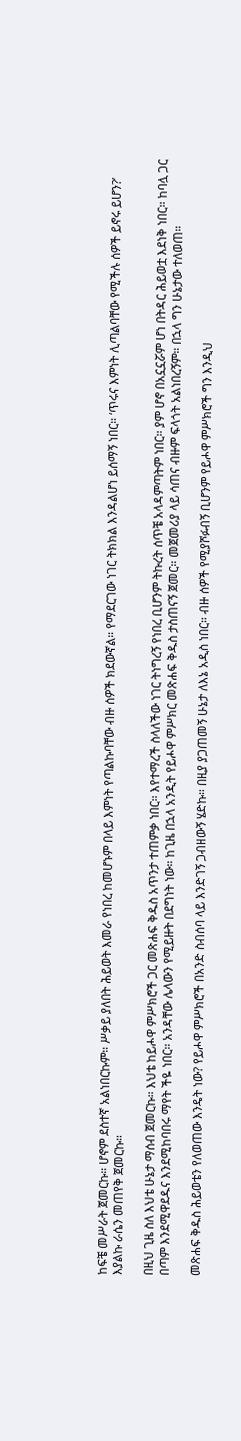ከፍቼ መሥራት ጀመርኩ። ሆኖም ደስተኛ አልነበርኩም። ሥቃይ ያለበት ሕይወት እመራ የነበረ ከመሆኑም በላይ እምነት የጣልኩባቸው ብዙ ሰዎች ክደውኛል። የማደርገው ነገር ትክክል እንዳልሆነ ይሰማኝ ነበር። ‘ጥሩና እምነት ሊጣልባቸው የሚችሉ ሰዎች ይኖሩ ይሆን?’ እያልኩ ራሴን መጠየቅ ጀመርኩ።

በዚህ ጊዜ ስለ እህቴ ሁኔታ ማሰብ ጀመርኩ። እህቴ ከይሖዋ ምሥክሮች ጋር መጽሐፍ ቅዱስ አጥንታ ተጠምቃ ነበር። እየተማረች ስላለችው ነገር ትነግረኝ የነበረ ቢሆንም ትኩረት ሰጥቼ አላዳምጣትም ነበር። ያም ሆኖ በአኗኗሯም ሆነ በትዳር ሕይወቷ እደነቅ ነበር። ከባሏ ጋር በጣም እንደሚዋደዱና እንደሚከባበሩ ማየት ችዬ ነበር። አንዳቸው ሌላውን የሚይዙት በደግነት ነው። ከጊዜ በኋላ አንዲት የይሖዋ ምሥክር መጽሐፍ ቅዱስ ታስጠናኝ ጀመር። መጀመሪያ ላይ ሳጠና ብዙም ፍላጎት አልነበረኝም። በኋላ ግን ሁኔታው ተለወጠ።

መጽሐፍ ቅዱስ ሕይወቴን የለወጠው እንዴት ነው? የይሖዋ ምሥክሮች በአንድ ስብሰባ ላይ እንድገኝ ጋብዘውኝ ሄድኩ። በዚያ ያጋጠመኝ ሁኔታ ለእኔ አዲስ ነበር። ብዙ ሰዎች የሚያሾፉብኝ ቢሆንም የይሖዋ ምሥክሮች ግን እንዲህ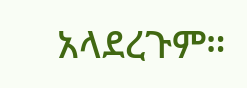አላደረጉም።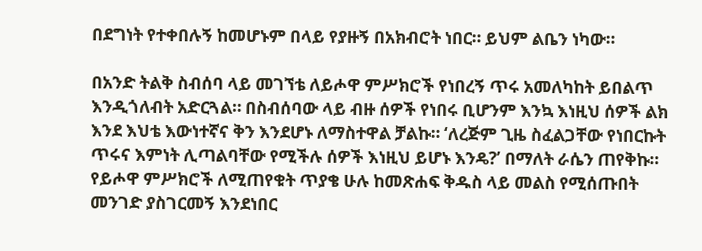በደግነት የተቀበሉኝ ከመሆኑም በላይ የያዙኝ በአክብሮት ነበር። ይህም ልቤን ነካው።

በአንድ ትልቅ ስብሰባ ላይ መገኘቴ ለይሖዋ ምሥክሮች የነበረኝ ጥሩ አመለካከት ይበልጥ እንዲጎለብት አድርጓል። በስብሰባው ላይ ብዙ ሰዎች የነበሩ ቢሆንም እንኳ እነዚህ ሰዎች ልክ እንደ እህቴ እውነተኛና ቅን እንደሆኑ ለማስተዋል ቻልኩ። ‘ለረጅም ጊዜ ስፈልጋቸው የነበርኩት ጥሩና እምነት ሊጣልባቸው የሚችሉ ሰዎች እነዚህ ይሆኑ እንዴ?’ በማለት ራሴን ጠየቅኩ። የይሖዋ ምሥክሮች ለሚጠየቁት ጥያቄ ሁሉ ከመጽሐፍ ቅዱስ ላይ መልስ የሚሰጡበት መንገድ ያስገርመኝ እንደነበር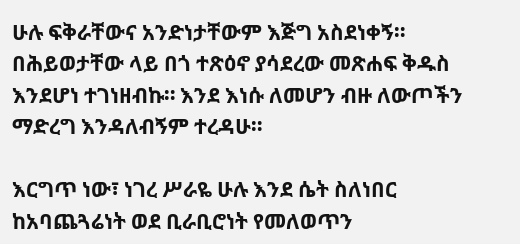ሁሉ ፍቅራቸውና አንድነታቸውም እጅግ አስደነቀኝ። በሕይወታቸው ላይ በጎ ተጽዕኖ ያሳደረው መጽሐፍ ቅዱስ እንደሆነ ተገነዘብኩ። እንደ እነሱ ለመሆን ብዙ ለውጦችን ማድረግ እንዳለብኝም ተረዳሁ።

እርግጥ ነው፣ ነገረ ሥራዬ ሁሉ እንደ ሴት ስለነበር ከአባጨጓሬነት ወደ ቢራቢሮነት የመለወጥን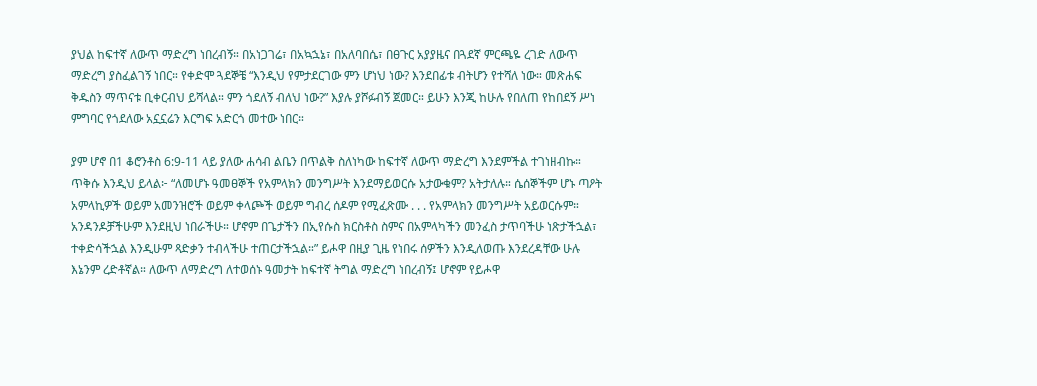ያህል ከፍተኛ ለውጥ ማድረግ ነበረብኝ። በአነጋገሬ፣ በአኳኋኔ፣ በአለባበሴ፣ በፀጉር አያያዜና በጓደኛ ምርጫዬ ረገድ ለውጥ ማድረግ ያስፈልገኝ ነበር። የቀድሞ ጓደኞቼ “እንዲህ የምታደርገው ምን ሆነህ ነው? እንደበፊቱ ብትሆን የተሻለ ነው። መጽሐፍ ቅዱስን ማጥናቱ ቢቀርብህ ይሻላል። ምን ጎደለኝ ብለህ ነው?” እያሉ ያሾፉብኝ ጀመር። ይሁን እንጂ ከሁሉ የበለጠ የከበደኝ ሥነ ምግባር የጎደለው አኗኗሬን እርግፍ አድርጎ መተው ነበር።

ያም ሆኖ በ1 ቆሮንቶስ 6:9-11 ላይ ያለው ሐሳብ ልቤን በጥልቅ ስለነካው ከፍተኛ ለውጥ ማድረግ እንደምችል ተገነዘብኩ። ጥቅሱ እንዲህ ይላል፦ “ለመሆኑ ዓመፀኞች የአምላክን መንግሥት እንደማይወርሱ አታውቁም? አትታለሉ። ሴሰኞችም ሆኑ ጣዖት አምላኪዎች ወይም አመንዝሮች ወይም ቀላጮች ወይም ግብረ ሰዶም የሚፈጽሙ . . . የአምላክን መንግሥት አይወርሱም። አንዳንዶቻችሁም እንደዚህ ነበራችሁ። ሆኖም በጌታችን በኢየሱስ ክርስቶስ ስምና በአምላካችን መንፈስ ታጥባችሁ ነጽታችኋል፣ ተቀድሳችኋል እንዲሁም ጻድቃን ተብላችሁ ተጠርታችኋል።” ይሖዋ በዚያ ጊዜ የነበሩ ሰዎችን እንዲለወጡ እንደረዳቸው ሁሉ እኔንም ረድቶኛል። ለውጥ ለማድረግ ለተወሰኑ ዓመታት ከፍተኛ ትግል ማድረግ ነበረብኝ፤ ሆኖም የይሖዋ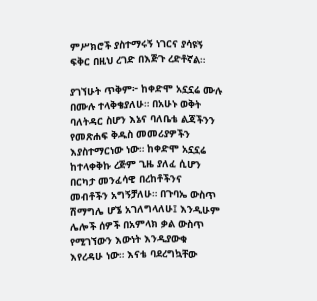ምሥክሮች ያስተማሩኝ ነገርና ያሳዩኝ ፍቅር በዚህ ረገድ በእጅጉ ረድቶኛል።

ያገኘሁት ጥቅም፦ ከቀድሞ አኗኗሬ ሙሉ በሙሉ ተላቅቄያለሁ። በአሁኑ ወቅት ባለትዳር ስሆን እኔና ባለቤቴ ልጃችንን የመጽሐፍ ቅዱስ መመሪያዎችን እያስተማርነው ነው። ከቀድሞ አኗኗሬ ከተላቀቅኩ ረጅም ጊዜ ያለፈ ሲሆን በርካታ መንፈሳዊ በረከቶችንና መብቶችን አግኝቻለሁ። በጉባኤ ውስጥ ሽማግሌ ሆኜ አገለግላለሁ፤ እንዲሁም ሌሎች ሰዎች በአምላክ ቃል ውስጥ የሚገኘውን እውነት እንዲያውቁ እየረዳሁ ነው። እናቴ ባደረግኳቸው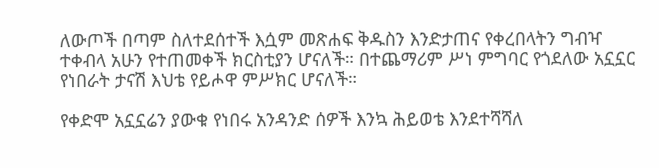ለውጦች በጣም ስለተደሰተች እሷም መጽሐፍ ቅዱስን እንድታጠና የቀረበላትን ግብዣ ተቀብላ አሁን የተጠመቀች ክርስቲያን ሆናለች። በተጨማሪም ሥነ ምግባር የጎደለው አኗኗር የነበራት ታናሽ እህቴ የይሖዋ ምሥክር ሆናለች።

የቀድሞ አኗኗሬን ያውቁ የነበሩ አንዳንድ ሰዎች እንኳ ሕይወቴ እንደተሻሻለ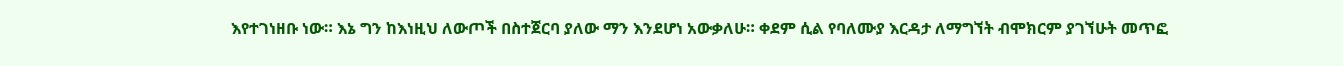እየተገነዘቡ ነው። እኔ ግን ከእነዚህ ለውጦች በስተጀርባ ያለው ማን እንደሆነ አውቃለሁ። ቀደም ሲል የባለሙያ እርዳታ ለማግኘት ብሞክርም ያገኘሁት መጥፎ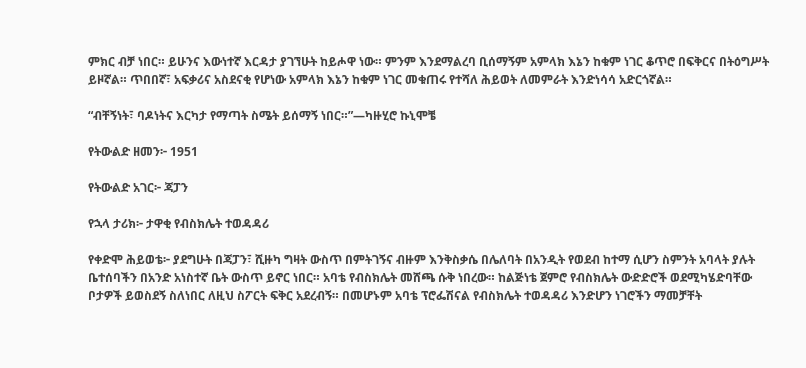ምክር ብቻ ነበር። ይሁንና እውነተኛ እርዳታ ያገኘሁት ከይሖዋ ነው። ምንም እንደማልረባ ቢሰማኝም አምላክ እኔን ከቁም ነገር ቆጥሮ በፍቅርና በትዕግሥት ይዞኛል። ጥበበኛ፣ አፍቃሪና አስደናቂ የሆነው አምላክ እኔን ከቁም ነገር መቁጠሩ የተሻለ ሕይወት ለመምራት እንድነሳሳ አድርጎኛል።

“ብቸኝነት፣ ባዶነትና እርካታ የማጣት ስሜት ይሰማኝ ነበር።”—ካዙሂሮ ኩኒሞቼ

የትውልድ ዘመን፦ 1951

የትውልድ አገር፦ ጃፓን

የኋላ ታሪክ፦ ታዋቂ የብስክሌት ተወዳዳሪ

የቀድሞ ሕይወቴ፦ ያደግሁት በጃፓን፣ ሺዙካ ግዛት ውስጥ በምትገኝና ብዙም እንቅስቃሴ በሌለባት በአንዲት የወደብ ከተማ ሲሆን ስምንት አባላት ያሉት ቤተሰባችን በአንድ አነስተኛ ቤት ውስጥ ይኖር ነበር። አባቴ የብስክሌት መሸጫ ሱቅ ነበረው። ከልጅነቴ ጀምሮ የብስክሌት ውድድሮች ወደሚካሄድባቸው ቦታዎች ይወስደኝ ስለነበር ለዚህ ስፖርት ፍቅር አደረብኝ። በመሆኑም አባቴ ፕሮፌሽናል የብስክሌት ተወዳዳሪ እንድሆን ነገሮችን ማመቻቸት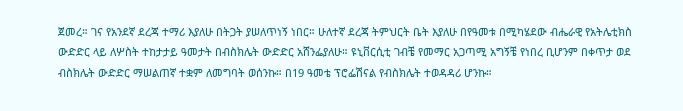ጀመረ። ገና የአንደኛ ደረጃ ተማሪ እያለሁ በትጋት ያሠለጥነኝ ነበር። ሁለተኛ ደረጃ ትምህርት ቤት እያለሁ በየዓመቱ በሚካሄደው ብሔራዊ የአትሌቲክስ ውድድር ላይ ለሦስት ተከታታይ ዓመታት በብስክሌት ውድድር አሸንፌያለሁ። ዩኒቨርሲቲ ገብቼ የመማር አጋጣሚ አግኝቼ የነበረ ቢሆንም በቀጥታ ወደ ብስክሌት ውድድር ማሠልጠኛ ተቋም ለመግባት ወሰንኩ። በ19 ዓመቴ ፕሮፌሽናል የብስክሌት ተወዳዳሪ ሆንኩ።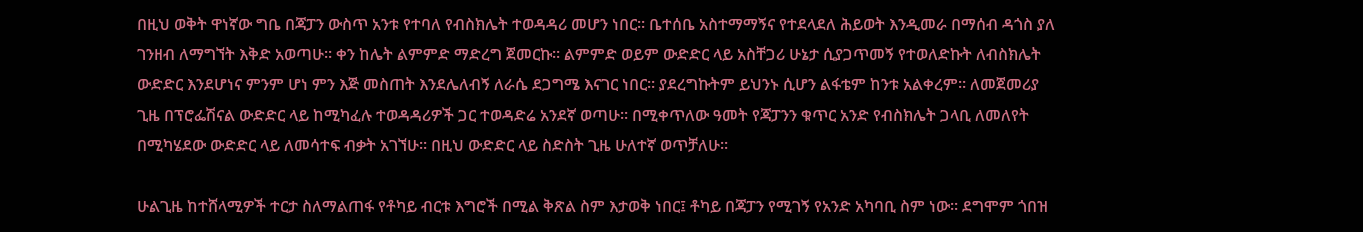በዚህ ወቅት ዋነኛው ግቤ በጃፓን ውስጥ አንቱ የተባለ የብስክሌት ተወዳዳሪ መሆን ነበር። ቤተሰቤ አስተማማኝና የተደላደለ ሕይወት እንዲመራ በማሰብ ዳጎስ ያለ ገንዘብ ለማግኘት እቅድ አወጣሁ። ቀን ከሌት ልምምድ ማድረግ ጀመርኩ። ልምምድ ወይም ውድድር ላይ አስቸጋሪ ሁኔታ ሲያጋጥመኝ የተወለድኩት ለብስክሌት ውድድር እንደሆነና ምንም ሆነ ምን እጅ መስጠት እንደሌለብኝ ለራሴ ደጋግሜ እናገር ነበር። ያደረግኩትም ይህንኑ ሲሆን ልፋቴም ከንቱ አልቀረም። ለመጀመሪያ ጊዜ በፕሮፌሽናል ውድድር ላይ ከሚካፈሉ ተወዳዳሪዎች ጋር ተወዳድሬ አንደኛ ወጣሁ። በሚቀጥለው ዓመት የጃፓንን ቁጥር አንድ የብስክሌት ጋላቢ ለመለየት በሚካሄደው ውድድር ላይ ለመሳተፍ ብቃት አገኘሁ። በዚህ ውድድር ላይ ስድስት ጊዜ ሁለተኛ ወጥቻለሁ።

ሁልጊዜ ከተሸላሚዎች ተርታ ስለማልጠፋ የቶካይ ብርቱ እግሮች በሚል ቅጽል ስም እታወቅ ነበር፤ ቶካይ በጃፓን የሚገኝ የአንድ አካባቢ ስም ነው። ደግሞም ጎበዝ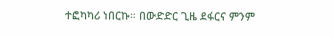ተፎካካሪ ነበርኩ። በውድድር ጊዜ ደፋርና ምንም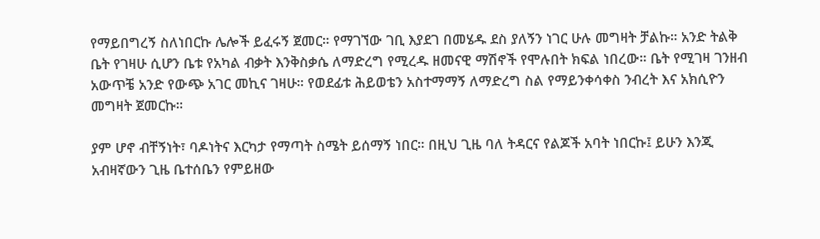የማይበግረኝ ስለነበርኩ ሌሎች ይፈሩኝ ጀመር። የማገኘው ገቢ እያደገ በመሄዱ ደስ ያለኝን ነገር ሁሉ መግዛት ቻልኩ። አንድ ትልቅ ቤት የገዛሁ ሲሆን ቤቱ የአካል ብቃት እንቅስቃሴ ለማድረግ የሚረዱ ዘመናዊ ማሽኖች የሞሉበት ክፍል ነበረው። ቤት የሚገዛ ገንዘብ አውጥቼ አንድ የውጭ አገር መኪና ገዛሁ። የወደፊቱ ሕይወቴን አስተማማኝ ለማድረግ ስል የማይንቀሳቀስ ንብረት እና አክሲዮን መግዛት ጀመርኩ።

ያም ሆኖ ብቸኝነት፣ ባዶነትና እርካታ የማጣት ስሜት ይሰማኝ ነበር። በዚህ ጊዜ ባለ ትዳርና የልጆች አባት ነበርኩ፤ ይሁን እንጂ አብዛኛውን ጊዜ ቤተሰቤን የምይዘው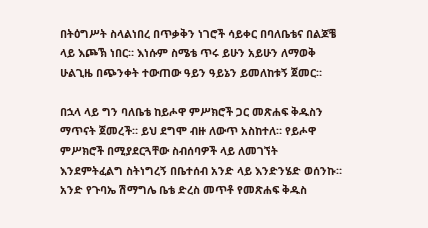በትዕግሥት ስላልነበረ በጥቃቅን ነገሮች ሳይቀር በባለቤቴና በልጆቼ ላይ እጮኽ ነበር። እነሱም ስሜቴ ጥሩ ይሁን አይሁን ለማወቅ ሁልጊዜ በጭንቀት ተውጠው ዓይን ዓይኔን ይመለከቱኝ ጀመር።

በኋላ ላይ ግን ባለቤቴ ከይሖዋ ምሥክሮች ጋር መጽሐፍ ቅዱስን ማጥናት ጀመረች። ይህ ደግሞ ብዙ ለውጥ አስከተለ። የይሖዋ ምሥክሮች በሚያደርጓቸው ስብሰባዎች ላይ ለመገኘት እንደምትፈልግ ስትነግረኝ በቤተሰብ አንድ ላይ እንድንሄድ ወሰንኩ። አንድ የጉባኤ ሽማግሌ ቤቴ ድረስ መጥቶ የመጽሐፍ ቅዱስ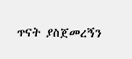ጥናት ያስጀመረኝን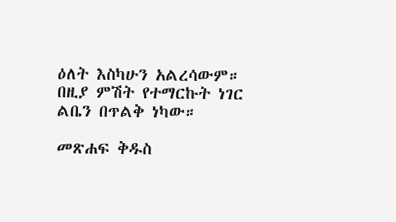ዕለት እስካሁን አልረሳውም። በዚያ ምሽት የተማርኩት ነገር ልቤን በጥልቅ ነካው።

መጽሐፍ ቅዱስ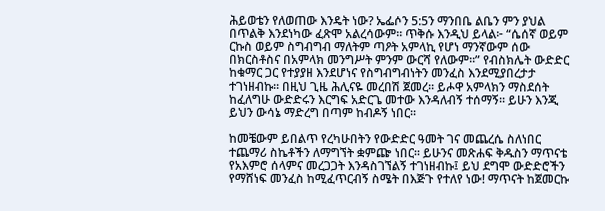ሕይወቴን የለወጠው እንዴት ነው? ኤፌሶን 5:5ን ማንበቤ ልቤን ምን ያህል በጥልቅ እንደነካው ፈጽሞ አልረሳውም። ጥቅሱ እንዲህ ይላል፦ “ሴሰኛ ወይም ርኩስ ወይም ስግብግብ ማለትም ጣዖት አምላኪ የሆነ ማንኛውም ሰው በክርስቶስና በአምላክ መንግሥት ምንም ውርሻ የለውም።” የብስክሌት ውድድር ከቁማር ጋር የተያያዘ እንደሆነና የስግብግብነትን መንፈስ እንደሚያበረታታ ተገነዘብኩ። በዚህ ጊዜ ሕሊናዬ መረበሽ ጀመረ። ይሖዋ አምላክን ማስደሰት ከፈለግሁ ውድድሩን እርግፍ አድርጌ መተው እንዳለብኝ ተሰማኝ። ይሁን እንጂ ይህን ውሳኔ ማድረግ በጣም ከብዶኝ ነበር።

ከመቼውም ይበልጥ የረካሁበትን የውድድር ዓመት ገና መጨረሴ ስለነበር ተጨማሪ ስኬቶችን ለማግኘት ቋምጬ ነበር። ይሁንና መጽሐፍ ቅዱስን ማጥናቴ የአእምሮ ሰላምና መረጋጋት እንዳስገኘልኝ ተገነዘብኩ፤ ይህ ደግሞ ውድድሮችን የማሸነፍ መንፈስ ከሚፈጥርብኝ ስሜት በእጅጉ የተለየ ነው! ማጥናት ከጀመርኩ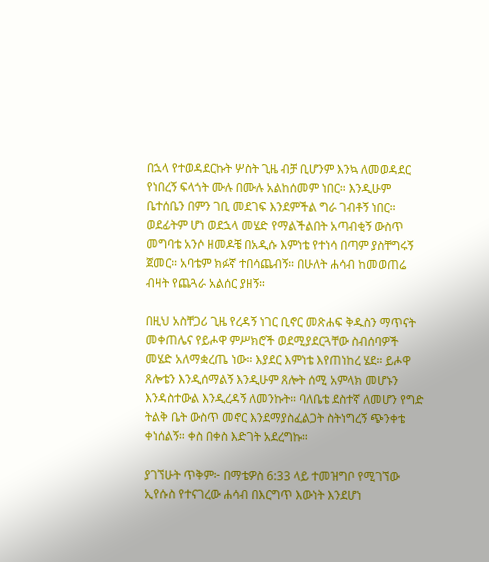በኋላ የተወዳደርኩት ሦስት ጊዜ ብቻ ቢሆንም እንኳ ለመወዳደር የነበረኝ ፍላጎት ሙሉ በሙሉ አልከሰመም ነበር። እንዲሁም ቤተሰቤን በምን ገቢ መደገፍ እንደምችል ግራ ገብቶኝ ነበር። ወደፊትም ሆነ ወደኋላ መሄድ የማልችልበት አጣብቂኝ ውስጥ መግባቴ አንሶ ዘመዶቼ በአዲሱ እምነቴ የተነሳ በጣም ያስቸግሩኝ ጀመር። አባቴም ክፉኛ ተበሳጨብኝ። በሁለት ሐሳብ ከመወጠሬ ብዛት የጨጓራ አልሰር ያዘኝ።

በዚህ አስቸጋሪ ጊዜ የረዳኝ ነገር ቢኖር መጽሐፍ ቅዱስን ማጥናት መቀጠሌና የይሖዋ ምሥክሮች ወደሚያደርጓቸው ስብሰባዎች መሄድ አለማቋረጤ ነው። እያደር እምነቴ እየጠነከረ ሄደ። ይሖዋ ጸሎቴን እንዲሰማልኝ እንዲሁም ጸሎት ሰሚ አምላክ መሆኑን እንዳስተውል እንዲረዳኝ ለመንኩት። ባለቤቴ ደስተኛ ለመሆን የግድ ትልቅ ቤት ውስጥ መኖር እንደማያስፈልጋት ስትነግረኝ ጭንቀቴ ቀነሰልኝ። ቀስ በቀስ እድገት አደረግኩ።

ያገኘሁት ጥቅም፦ በማቴዎስ 6:33 ላይ ተመዝግቦ የሚገኘው ኢየሱስ የተናገረው ሐሳብ በእርግጥ እውነት እንደሆነ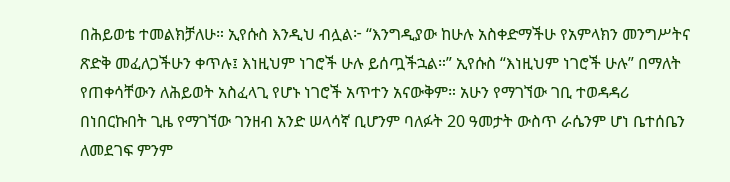በሕይወቴ ተመልክቻለሁ። ኢየሱስ እንዲህ ብሏል፦ “እንግዲያው ከሁሉ አስቀድማችሁ የአምላክን መንግሥትና ጽድቅ መፈለጋችሁን ቀጥሉ፤ እነዚህም ነገሮች ሁሉ ይሰጧችኋል።” ኢየሱስ “እነዚህም ነገሮች ሁሉ” በማለት የጠቀሳቸውን ለሕይወት አስፈላጊ የሆኑ ነገሮች አጥተን አናውቅም። አሁን የማገኘው ገቢ ተወዳዳሪ በነበርኩበት ጊዜ የማገኘው ገንዘብ አንድ ሠላሳኛ ቢሆንም ባለፉት 20 ዓመታት ውስጥ ራሴንም ሆነ ቤተሰቤን ለመደገፍ ምንም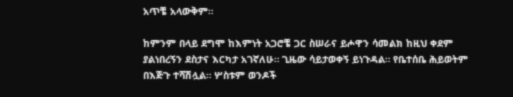አጥቼ አላውቅም።

ከምንም በላይ ደግሞ ከእምነት አጋሮቼ ጋር ስሠራና ይሖዋን ሳመልክ ከዚህ ቀደም ያልነበረኝን ደስታና እርካታ አገኛለሁ። ጊዜው ሳይታወቀኝ ይነጉዳል። የቤተሰቤ ሕይወትም በእጅጉ ተሻሽሏል። ሦስቱም ወንዶች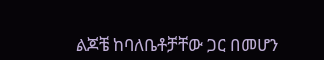ልጆቼ ከባለቤቶቻቸው ጋር በመሆን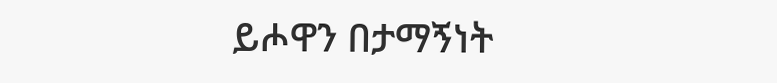ይሖዋን በታማኝነት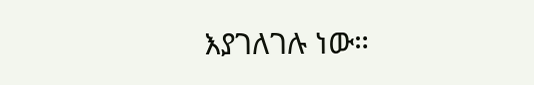እያገለገሉ ነው።